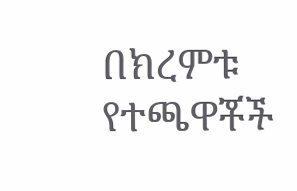በክረምቱ የተጫዋቾች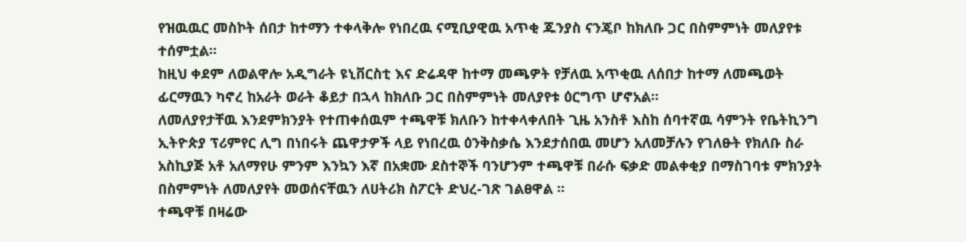የዝዉዉር መስኮት ሰበታ ከተማን ተቀላቅሎ የነበረዉ ናሚቢያዊዉ አጥቂ ጁንያስ ናንጄቦ ከክለቡ ጋር በስምምነት መለያየቱ ተሰምቷል።
ከዚህ ቀደም ለወልዋሎ አዲግራት ዩኒቨርስቲ እና ድሬዳዋ ከተማ መጫዎት የቻለዉ አጥቂዉ ለሰበታ ከተማ ለመጫወት ፊርማዉን ካኖረ ከአራት ወራት ቆይታ በኋላ ከክለቡ ጋር በስምምነት መለያየቱ ዕርግጥ ሆኖአል።
ለመለያየታቸዉ እንደምክንያት የተጠቀሰዉም ተጫዋቹ ክለቡን ከተቀላቀለበት ጊዜ አንስቶ እስከ ሰባተኛዉ ሳምንት የቤትኪንግ ኢትዮጵያ ፕሪምየር ሊግ በነበሩት ጨዋታዎች ላይ የነበረዉ ዕንቅስቃሴ እንደታሰበዉ መሆን አለመቻሉን የገለፁት የክለቡ ስራ አስኪያጅ አቶ አለማየሁ ምንም እንኳን እኛ በአቋሙ ደስተኞች ባንሆንም ተጫዋቹ በራሱ ፍቃድ መልቀቂያ በማስገባቱ ምክንያት በስምምነት ለመለያየት መወሰናቸዉን ለሀትሪክ ስፖርት ድህረ-ገጽ ገልፀዋል ።
ተጫዋቹ በዛሬው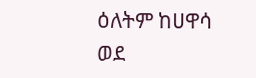ዕለትም ከሀዋሳ ወደ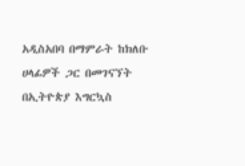አዲስአበባ በማምራት ከክለቡ ሀላፊዎች ጋር በመገናኘት በኢትዮጵያ እግርኳስ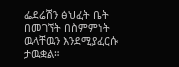ፌደሬሽን ፅህፈት ቤት በመገኘት በስምምነት ዉላቸዉን እንደሚያፈርሱ ታዉቋል።